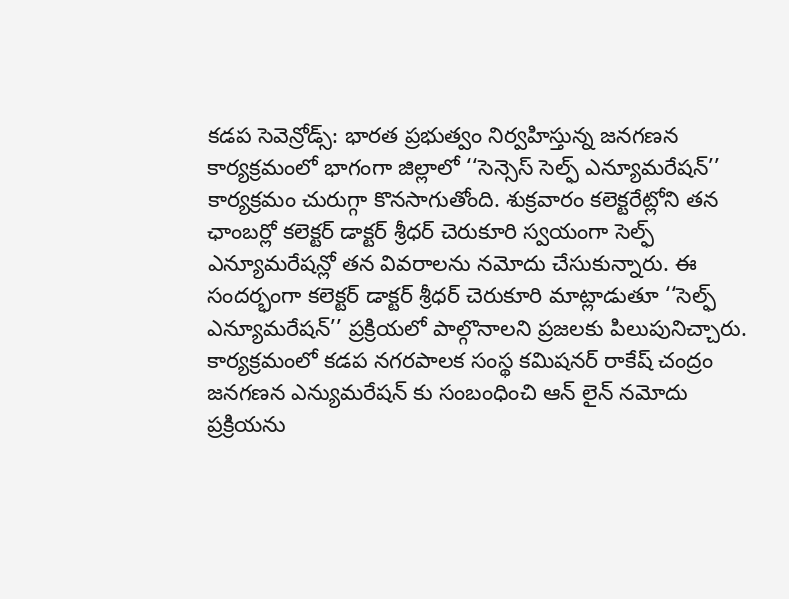కడప సెవెన్రోడ్స్: భారత ప్రభుత్వం నిర్వహిస్తున్న జనగణన కార్యక్రమంలో భాగంగా జిల్లాలో ‘‘సెన్సెస్ సెల్ఫ్ ఎన్యూమరేషన్’’ కార్యక్రమం చురుగ్గా కొనసాగుతోంది. శుక్రవారం కలెక్టరేట్లోని తన ఛాంబర్లో కలెక్టర్ డాక్టర్ శ్రీధర్ చెరుకూరి స్వయంగా సెల్ఫ్ ఎన్యూమరేషన్లో తన వివరాలను నమోదు చేసుకున్నారు. ఈ సందర్భంగా కలెక్టర్ డాక్టర్ శ్రీధర్ చెరుకూరి మాట్లాడుతూ ‘‘సెల్ఫ్ ఎన్యూమరేషన్’’ ప్రక్రియలో పాల్గొనాలని ప్రజలకు పిలుపునిచ్చారు. కార్యక్రమంలో కడప నగరపాలక సంస్థ కమిషనర్ రాకేష్ చంద్రం జనగణన ఎన్యుమరేషన్ కు సంబంధించి ఆన్ లైన్ నమోదు ప్రక్రియను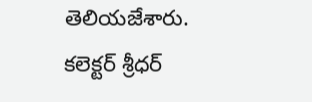తెలియజేశారు.
కలెక్టర్ శ్రీధర్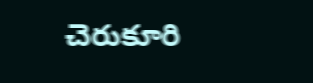చెరుకూరి